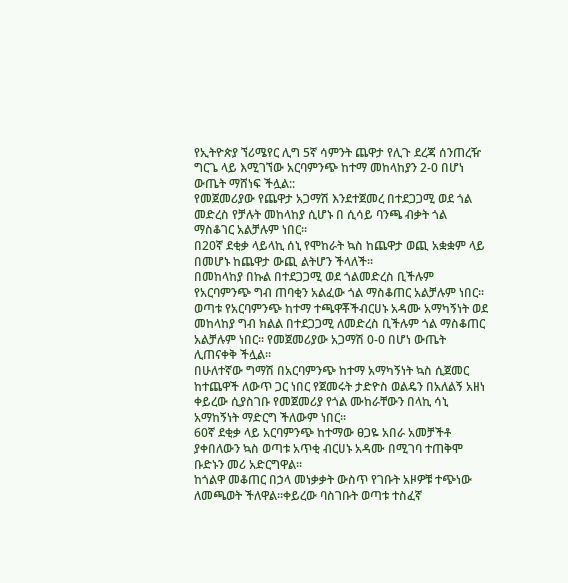የኢትዮጵያ ኘሪሜየር ሊግ 5ኛ ሳምንት ጨዋታ የሊጉ ደረጃ ሰንጠረዥ ግርጌ ላይ እሚገኘው አርባምንጭ ከተማ መከላከያን 2-0 በሆነ ውጤት ማሸነፍ ችሏል::
የመጀመሪያው የጨዋታ አጋማሽ እንደተጀመረ በተደጋጋሚ ወደ ጎል መድረስ የቻሉት መከላከያ ሲሆኑ በ ሲሳይ ባንጫ ብቃት ጎል ማስቆገር አልቻሉም ነበር፡፡
በ20ኛ ደቂቃ ላይላኪ ሰኒ የሞከራት ኳስ ከጨዋታ ወጪ አቋቋም ላይ በመሆኑ ከጨዋታ ውጪ ልትሆን ችላለች፡፡
በመከላከያ በኩል በተደጋጋሚ ወደ ጎልመድረስ ቢችሉም የአርባምንጭ ግብ ጠባቂን አልፈው ጎል ማስቆጠር አልቻሉም ነበር፡፡
ወጣቱ የአርባምንጭ ከተማ ተጫዋቾችብርሀኑ አዳሙ አማካኝነት ወደ መከላከያ ግብ ክልል በተደጋጋሚ ለመድረስ ቢችሉም ጎል ማስቆጠር አልቻሉም ነበር፡፡ የመጀመሪያው አጋማሽ 0-0 በሆነ ውጤት ሊጠናቀቅ ችሏል፡፡
በሁለተኛው ግማሽ በአርባምንጭ ከተማ አማካኝነት ኳስ ሲጀመር ከተጨዋች ለውጥ ጋር ነበር የጀመሩት ታድዮስ ወልዴን በአለልኝ አዘነ ቀይረው ሲያስገቡ የመጀመሪያ የጎል ሙከራቸውን በላኪ ሳኒ አማከኝነት ማድርግ ችለውም ነበር፡፡
60ኛ ደቂቃ ላይ አርባምንጭ ከተማው ፀጋዬ አበራ አመቻችቶ ያቀበለውን ኳስ ወጣቱ አጥቂ ብርሀኑ አዳሙ በሚገባ ተጠቅሞ ቡድኑን መሪ አድርግዋል፡፡
ከጎልዋ መቆጠር በኃላ መነቃቃት ውስጥ የገቡት አዞዎቹ ተጭነው ለመጫወት ችለዋል፡፡ቀይረው ባስገቡት ወጣቱ ተስፈኛ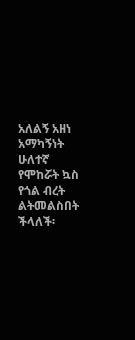አለልኝ አዘነ አማካኝነት ሁለተኛ የሞከሯት ኳስ የጎል ብረት ልትመልስበት ችላለች፡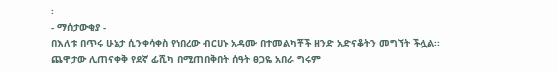፡
- ማሰታውቂያ -
በእለቱ በጥሩ ሁኔታ ሲንቀሳቀስ የነበረው ብርሀኑ አዳሙ በተመልካቾች ዘንድ አድናቆትን መግኘት ችሏል፡፡
ጨዋታው ሊጠናቀቅ የደኛ ፊሺካ በሚጠበቅበት ሰዓት ፀጋዬ አበራ ግሩም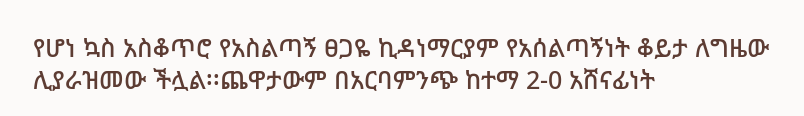የሆነ ኳስ አስቆጥሮ የአስልጣኝ ፀጋዬ ኪዳነማርያም የአሰልጣኝነት ቆይታ ለግዜው ሊያራዝመው ችሏል፡፡ጨዋታውም በአርባምንጭ ከተማ 2-0 አሸናፊነት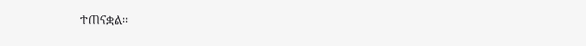ተጠናቋል፡፡